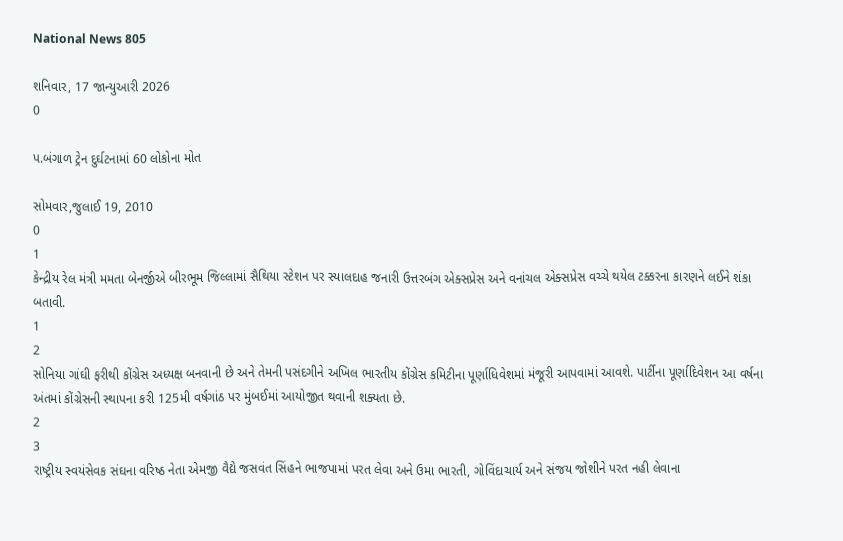National News 805

શનિવાર, 17 જાન્યુઆરી 2026
0

પ.બંગાળ ટ્રેન દુર્ઘટનામાં 60 લોકોના મોત

સોમવાર,જુલાઈ 19, 2010
0
1
કેન્દ્રીય રેલ મંત્રી મમતા બેનર્જીએ બીરભૂમ જિલ્લામાં સૈથિયા સ્ટેશન પર સ્યાલદાહ જનારી ઉત્તરબંગ એક્સપ્રેસ અને વનાંચલ એક્સપ્રેસ વચ્ચે થયેલ ટક્કરના કારણને લઈને શંકા બતાવી.
1
2
સોનિયા ગાંઘી ફરીથી કોંગ્રેસ અધ્યક્ષ બનવાની છે અને તેમની પસંદગીને અખિલ ભારતીય કોંગ્રેસ કમિટીના પૂર્ણાધિવેશમાં મંજૂરી આપવામાં આવશે. પાર્ટીના પૂર્ણાદિવેશન આ વર્ષના અંતમાં કોંગ્રેસની સ્થાપના કરી 125મી વર્ષગાંઠ પર મુંબઈમાં આયોજીત થવાની શક્યતા છે.
2
3
રાષ્ટ્રીય સ્વયંસેવક સંઘના વરિષ્ઠ નેતા એમજી વૈદ્યે જસવંત સિંહને ભાજપામાં પરત લેવા અને ઉમા ભારતી, ગોવિંદાચાર્ય અને સંજય જોશીને પરત નહી લેવાના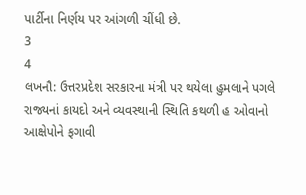પાર્ટીના નિર્ણય પર આંગળી ચીંધી છે.
3
4
લખનૌ: ઉત્તરપ્રદેશ સરકારના મંત્રી પર થયેલા હુમલાને પગલે રાજ્યનાં કાયદો અને વ્યવસ્થાની સ્થિતિ કથળી હ ઓવાનો આક્ષેપોને ફગાવી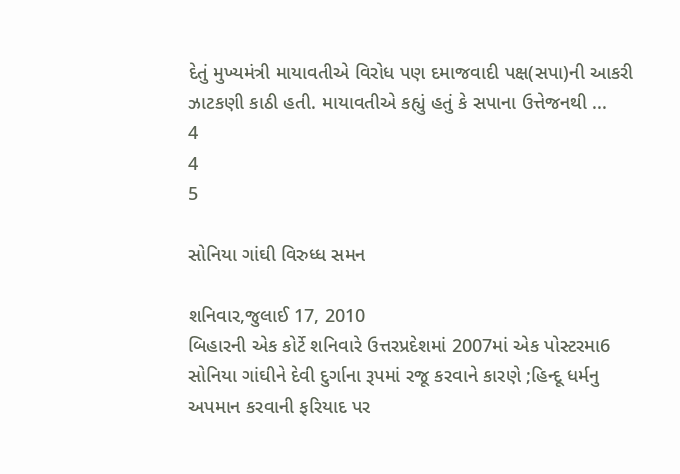દેતું મુખ્યમંત્રી માયાવતીએ વિરોધ પણ દમાજવાદી પક્ષ(સપા)ની આકરી ઝાટકણી કાઠી હતી. માયાવતીએ કહ્યું હતું કે સપાના ઉત્તેજનથી ...
4
4
5

સોનિયા ગાંઘી વિરુધ્ધ સમન

શનિવાર,જુલાઈ 17, 2010
બિહારની એક કોર્ટે શનિવારે ઉત્તરપ્રદેશમાં 2007માં એક પોસ્ટરમા6 સોનિયા ગાંઘીને દેવી દુર્ગાના રૂપમાં રજૂ કરવાને કારણે ;હિન્દૂ ધર્મનુ અપમાન કરવાની ફરિયાદ પર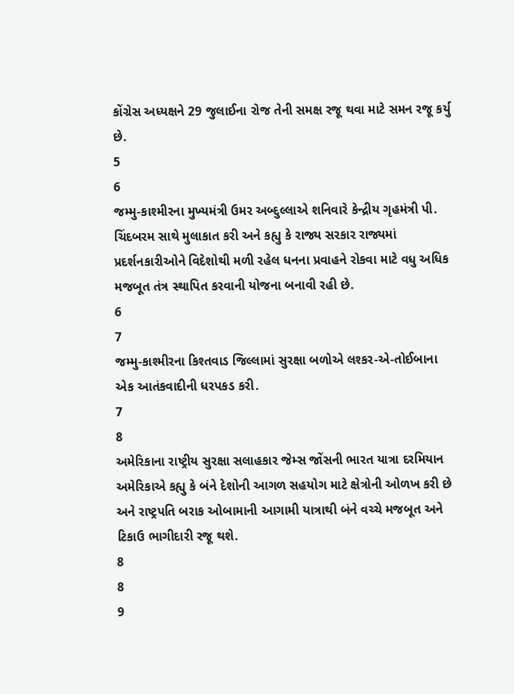કોંગ્રેસ અધ્યક્ષને 29 જુલાઈના રોજ તેની સમક્ષ રજૂ થવા માટે સમન રજૂ કર્યુ છે.
5
6
જમ્મુ-કાશ્મીરના મુખ્યમંત્રી ઉમર અબ્દુલ્લાએ શનિવારે કેન્દ્રીય ગૃહમંત્રી પી. ચિંદબરમ સાથે મુલાકાત કરી અને કહ્યુ કે રાજ્ય સરકાર રાજ્યમાં પ્રદર્શનકારીઓને વિદેશોથી મળી રહેલ ધનના પ્રવાહને રોકવા માટે વધુ અધિક મજબૂત તંત્ર સ્થાપિત કરવાની યોજના બનાવી રહી છે.
6
7
જમ્મુ-કાશ્મીરના કિશ્તવાડ જિલ્લામાં સુરક્ષા બળોએ લશ્કર-એ-તોઈબાના એક આતંકવાદીની ધરપકડ કરી.
7
8
અમેરિકાના રાષ્ટ્રીય સુરક્ષા સલાહકાર જેમ્સ જોંસની ભારત યાત્રા દરમિયાન અમેરિકાએ કહ્યુ કે બંને દેશોની આગળ સહયોગ માટે ક્ષેત્રોની ઓળખ કરી છે અને રાષ્ટ્રપતિ બરાક ઓબામાની આગામી યાત્રાથી બંને વચ્ચે મજબૂત અને ટિકાઉ ભાગીદારી રજૂ થશે.
8
8
9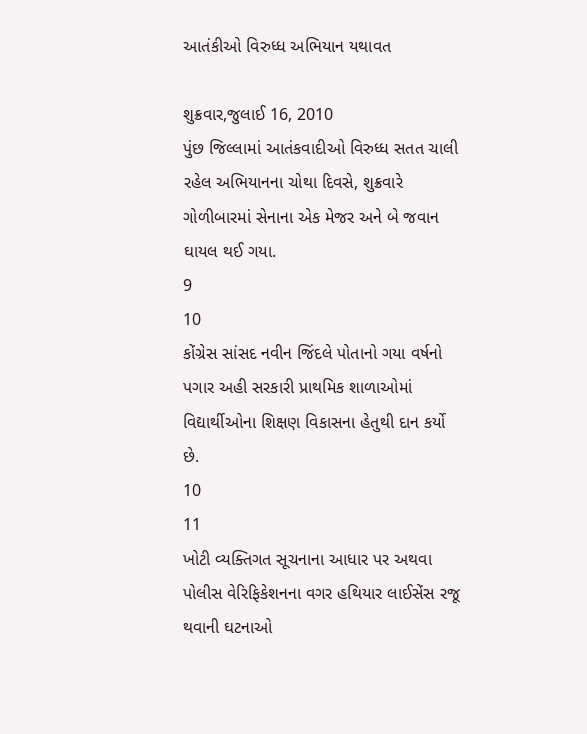આતંકીઓ વિરુધ્ધ અભિયાન યથાવત

શુક્રવાર,જુલાઈ 16, 2010
પુંછ જિલ્લામાં આતંકવાદીઓ વિરુધ્ધ સતત ચાલી રહેલ અભિયાનના ચોથા દિવસે, શુક્રવારે ગોળીબારમાં સેનાના એક મેજર અને બે જવાન ઘાયલ થઈ ગયા.
9
10
કોંગ્રેસ સાંસદ નવીન જિંદલે પોતાનો ગયા વર્ષનો પગાર અહી સરકારી પ્રાથમિક શાળાઓમાં વિદ્યાર્થીઓના શિક્ષણ વિકાસના હેતુથી દાન કર્યો છે.
10
11
ખોટી વ્યક્તિગત સૂચનાના આધાર પર અથવા પોલીસ વેરિફિકેશનના વગર હથિયાર લાઈસેંસ રજૂ થવાની ઘટનાઓ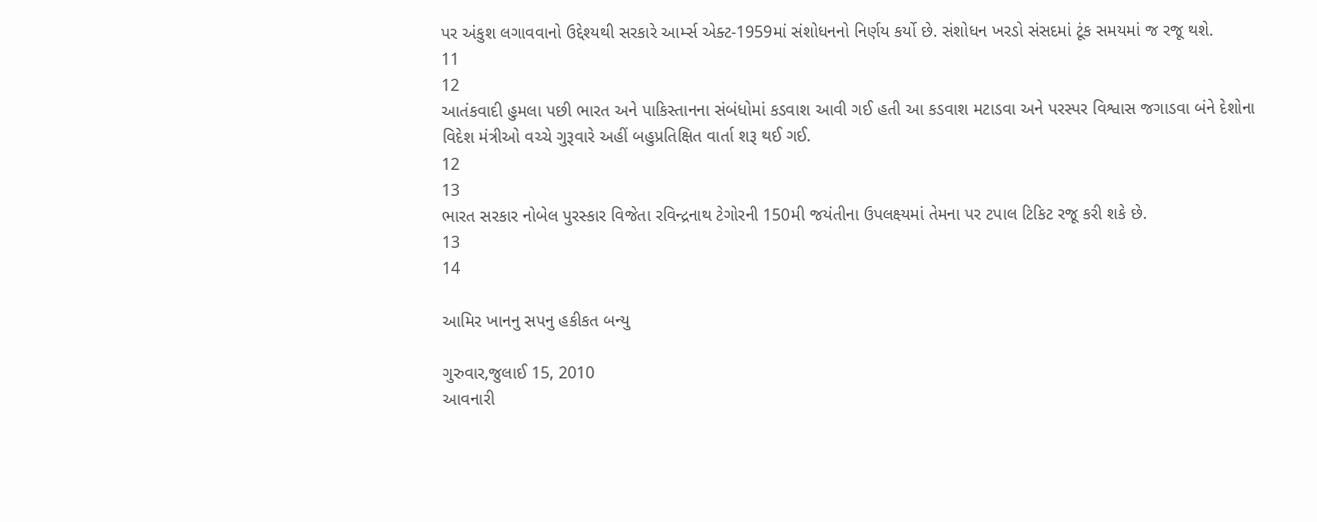પર અંકુશ લગાવવાનો ઉદ્દેશ્યથી સરકારે આર્મ્સ એક્ટ-1959માં સંશોધનનો નિર્ણય કર્યો છે. સંશોધન ખરડો સંસદમાં ટૂંક સમયમાં જ રજૂ થશે.
11
12
આતંકવાદી હુમલા પછી ભારત અને પાકિસ્તાનના સંબંધોમાં કડવાશ આવી ગઈ હતી આ કડવાશ મટાડવા અને પરસ્પર વિશ્વાસ જગાડવા બંને દેશોના વિદેશ મંત્રીઓ વચ્ચે ગુરૂવારે અહીં બહુપ્રતિક્ષિત વાર્તા શરૂ થઈ ગઈ.
12
13
ભારત સરકાર નોબેલ પુરસ્કાર વિજેતા રવિન્દ્રનાથ ટેગોરની 150મી જયંતીના ઉપલક્ષ્યમાં તેમના પર ટપાલ ટિકિટ રજૂ કરી શકે છે.
13
14

આમિર ખાનનુ સપનુ હકીકત બન્યુ

ગુરુવાર,જુલાઈ 15, 2010
આવનારી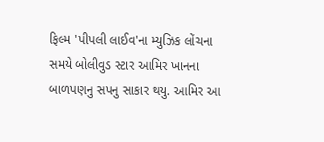ફિલ્મ 'પીપલી લાઈવ'ના મ્યુઝિક લોંચના સમયે બોલીવુડ સ્ટાર આમિર ખાનના બાળપણનુ સપનુ સાકાર થયુ. આમિર આ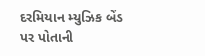દરમિયાન મ્યુઝિક બેંડ પર પોતાની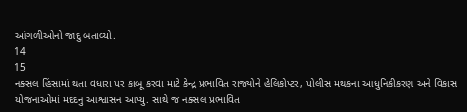આંગળીઓનો જાદુ બતાવ્યો.
14
15
નક્સલ હિંસામાં થતા વધારા પર કાબૂ કરવા માટે કેન્દ્ર પ્રભાવિત રાજ્યોને હેલિકોપ્ટર, પોલીસ મથકના આધુનિકીકરણ અને વિકાસ યોજનાઓમાં મદદનુ આશ્વાસન આપ્યુ. સાથે જ નક્સલ પ્રભાવિત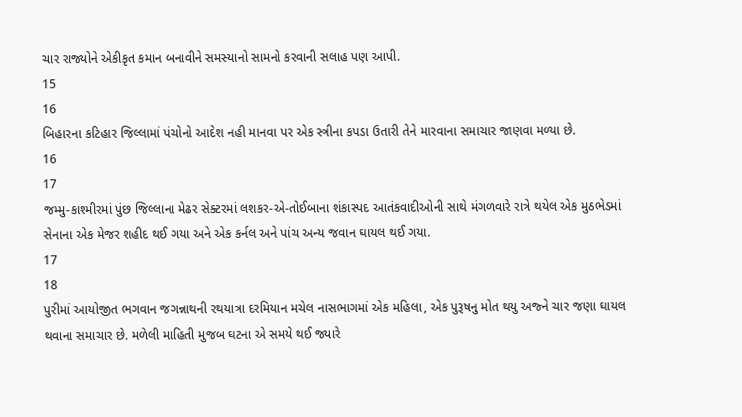ચાર રાજ્યોને એકીકૃત કમાન બનાવીને સમસ્યાનો સામનો કરવાની સલાહ પણ આપી.
15
16
બિહારના કટિહાર જિલ્લામાં પંચોનો આદેશ નહી માનવા પર એક સ્ત્રીના કપડા ઉતારી તેને મારવાના સમાચાર જાણવા મળ્યા છે.
16
17
જમ્મુ-કાશ્મીરમાં પુંછ જિલ્લાના મેઢર સેક્ટરમાં લશકર-એ-તોઈબાના શંકાસ્પદ આતંકવાદીઓની સાથે મંગળવારે રાત્રે થયેલ એક મુઠભેડમાં સેનાના એક મેજર શહીદ થઈ ગયા અને એક કર્નલ અને પાંચ અન્ય જવાન ઘાયલ થઈ ગયા.
17
18
પુરીમાં આયોજીત ભગવાન જગન્નાથની રથયાત્રા દરમિયાન મચેલ નાસભાગમાં એક મહિલા, એક પુરૂષનુ મોત થયુ અજ્ને ચાર જણા ઘાયલ થવાના સમાચાર છે. મળેલી માહિતી મુજબ ઘટના એ સમયે થઈ જ્યારે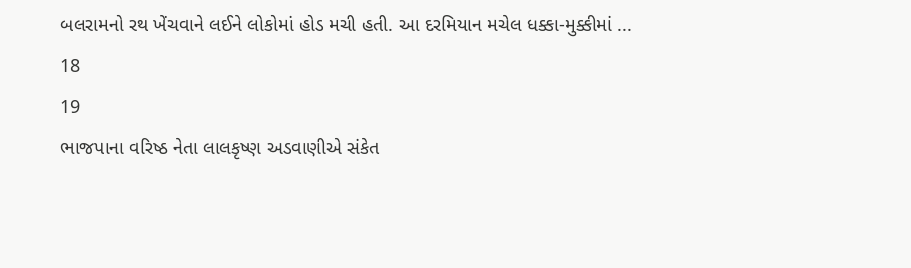બલરામનો રથ ખેંચવાને લઈને લોકોમાં હોડ મચી હતી. આ દરમિયાન મચેલ ધક્કા-મુક્કીમાં ...
18
19
ભાજપાના વરિષ્ઠ નેતા લાલકૃષ્ણ અડવાણીએ સંકેત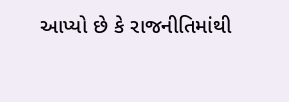આપ્યો છે કે રાજનીતિમાંથી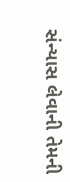સંન્યાસ લેવાની તેમની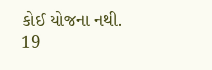કોઈ યોજના નથી.
19